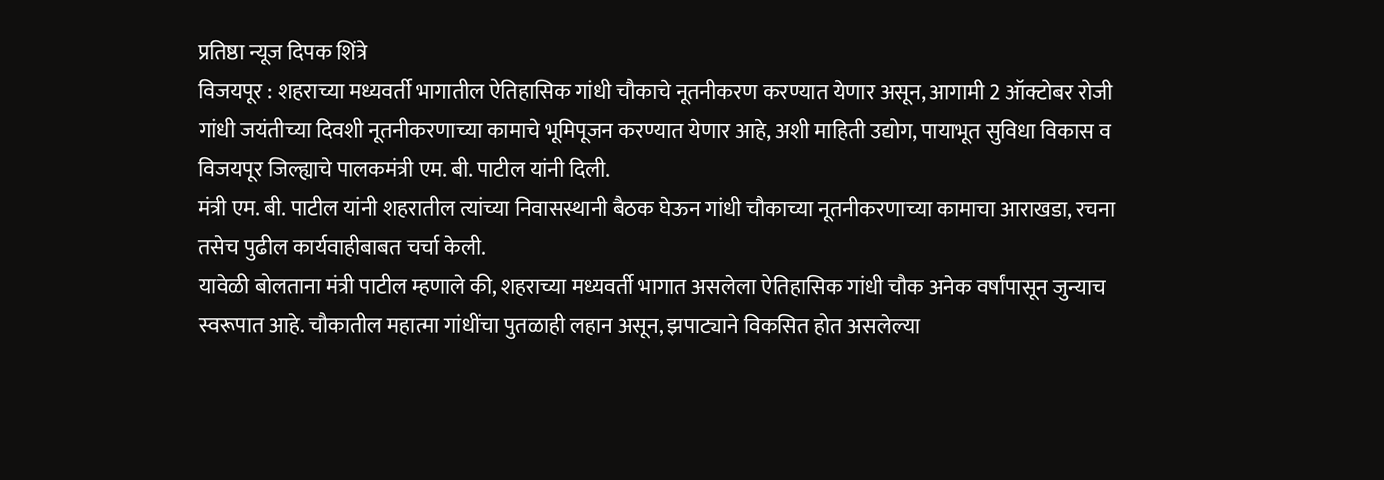प्रतिष्ठा न्यूज दिपक शिंत्रे
विजयपूर : शहराच्या मध्यवर्ती भागातील ऐतिहासिक गांधी चौकाचे नूतनीकरण करण्यात येणार असून, आगामी 2 ऑक्टोबर रोजी गांधी जयंतीच्या दिवशी नूतनीकरणाच्या कामाचे भूमिपूजन करण्यात येणार आहे, अशी माहिती उद्योग, पायाभूत सुविधा विकास व विजयपूर जिल्ह्याचे पालकमंत्री एम. बी. पाटील यांनी दिली.
मंत्री एम. बी. पाटील यांनी शहरातील त्यांच्या निवासस्थानी बैठक घेऊन गांधी चौकाच्या नूतनीकरणाच्या कामाचा आराखडा, रचना तसेच पुढील कार्यवाहीबाबत चर्चा केली.
यावेळी बोलताना मंत्री पाटील म्हणाले की, शहराच्या मध्यवर्ती भागात असलेला ऐतिहासिक गांधी चौक अनेक वर्षांपासून जुन्याच स्वरूपात आहे. चौकातील महात्मा गांधींचा पुतळाही लहान असून, झपाट्याने विकसित होत असलेल्या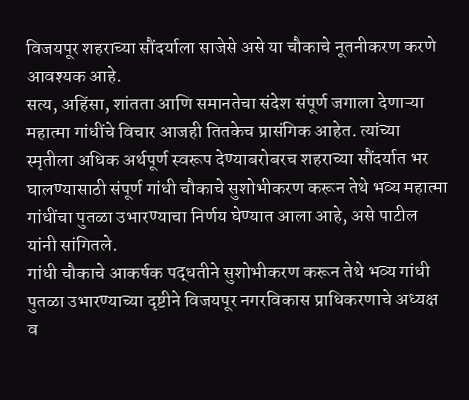विजयपूर शहराच्या सौंदर्याला साजेसे असे या चौकाचे नूतनीकरण करणे आवश्यक आहे.
सत्य, अहिंसा, शांतता आणि समानतेचा संदेश संपूर्ण जगाला देणाऱ्या महात्मा गांधींचे विचार आजही तितकेच प्रासंगिक आहेत. त्यांच्या स्मृतीला अधिक अर्थपूर्ण स्वरूप देण्याबरोबरच शहराच्या सौंदर्यात भर घालण्यासाठी संपूर्ण गांधी चौकाचे सुशोभीकरण करून तेथे भव्य महात्मा गांधींचा पुतळा उभारण्याचा निर्णय घेण्यात आला आहे, असे पाटील यांनी सांगितले.
गांधी चौकाचे आकर्षक पद्धतीने सुशोभीकरण करून तेथे भव्य गांधी पुतळा उभारण्याच्या दृष्टीने विजयपूर नगरविकास प्राधिकरणाचे अध्यक्ष व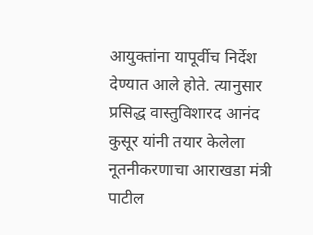आयुक्तांना यापूर्वीच निर्देश देण्यात आले होते. त्यानुसार प्रसिद्ध वास्तुविशारद आनंद कुसूर यांनी तयार केलेला नूतनीकरणाचा आराखडा मंत्री पाटील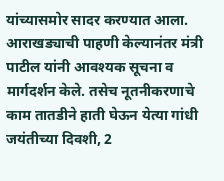यांच्यासमोर सादर करण्यात आला.
आराखड्याची पाहणी केल्यानंतर मंत्री पाटील यांनी आवश्यक सूचना व मार्गदर्शन केले. तसेच नूतनीकरणाचे काम तातडीने हाती घेऊन येत्या गांधी जयंतीच्या दिवशी, 2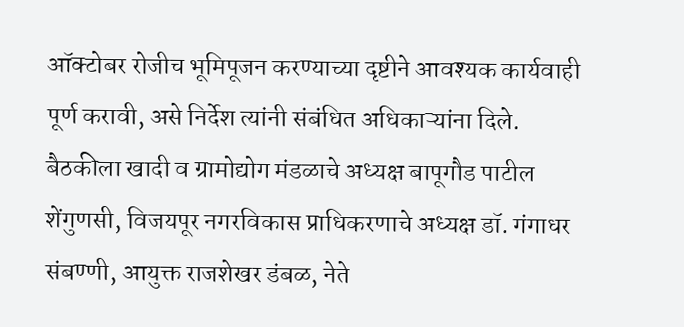ऑक्टोबर रोजीच भूमिपूजन करण्याच्या दृष्टीने आवश्यक कार्यवाही पूर्ण करावी, असे निर्देश त्यांनी संबंधित अधिकाऱ्यांना दिले.
बैठकीला खादी व ग्रामोद्योग मंडळाचे अध्यक्ष बापूगौड पाटील शेंगुणसी, विजयपूर नगरविकास प्राधिकरणाचे अध्यक्ष डॉ. गंगाधर संबण्णी, आयुक्त राजशेखर डंबळ, नेते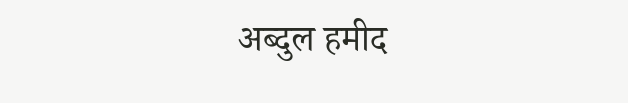अब्दुल हमीद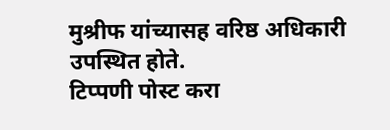मुश्रीफ यांच्यासह वरिष्ठ अधिकारी उपस्थित होते.
टिप्पणी पोस्ट करा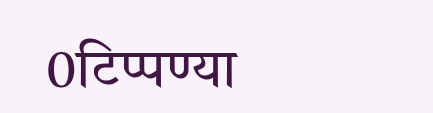0टिप्पण्या